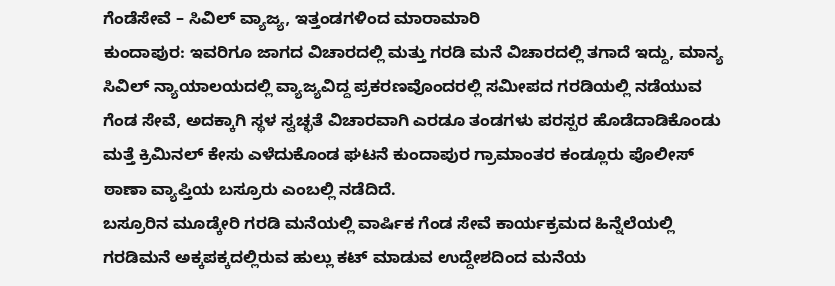ಗೆಂಡೆಸೇವೆ – ಸಿವಿಲ್ ವ್ಯಾಜ್ಯ, ಇತ್ತಂಡಗಳಿಂದ ಮಾರಾಮಾರಿ
ಕುಂದಾಪುರ: ಇವರಿಗೂ ಜಾಗದ ವಿಚಾರದಲ್ಲಿ ಮತ್ತು ಗರಡಿ ಮನೆ ವಿಚಾರದಲ್ಲಿ ತಗಾದೆ ಇದ್ದು, ಮಾನ್ಯ ಸಿವಿಲ್ ನ್ಯಾಯಾಲಯದಲ್ಲಿ ವ್ಯಾಜ್ಯವಿದ್ದ ಪ್ರಕರಣವೊಂದರಲ್ಲಿ ಸಮೀಪದ ಗರಡಿಯಲ್ಲಿ ನಡೆಯುವ ಗೆಂಡ ಸೇವೆ, ಅದಕ್ಕಾಗಿ ಸ್ಥಳ ಸ್ವಚ್ಛತೆ ವಿಚಾರವಾಗಿ ಎರಡೂ ತಂಡಗಳು ಪರಸ್ಪರ ಹೊಡೆದಾಡಿಕೊಂಡು ಮತ್ತೆ ಕ್ರಿಮಿನಲ್ ಕೇಸು ಎಳೆದುಕೊಂಡ ಘಟನೆ ಕುಂದಾಪುರ ಗ್ರಾಮಾಂತರ ಕಂಡ್ಲೂರು ಪೊಲೀಸ್ ಠಾಣಾ ವ್ಯಾಪ್ತಿಯ ಬಸ್ರೂರು ಎಂಬಲ್ಲಿ ನಡೆದಿದೆ.
ಬಸ್ರೂರಿನ ಮೂಡ್ಕೇರಿ ಗರಡಿ ಮನೆಯಲ್ಲಿ ವಾರ್ಷಿಕ ಗೆಂಡ ಸೇವೆ ಕಾರ್ಯಕ್ರಮದ ಹಿನ್ನೆಲೆಯಲ್ಲಿ ಗರಡಿಮನೆ ಅಕ್ಕಪಕ್ಕದಲ್ಲಿರುವ ಹುಲ್ಲು ಕಟ್ ಮಾಡುವ ಉದ್ದೇಶದಿಂದ ಮನೆಯ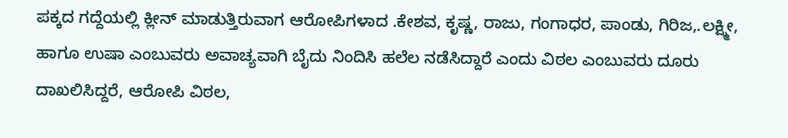ಪಕ್ಕದ ಗದ್ದೆಯಲ್ಲಿ ಕ್ಲೀನ್ ಮಾಡುತ್ತಿರುವಾಗ ಆರೋಪಿಗಳಾದ .ಕೇಶವ, ಕೃಷ್ಣ, ರಾಜು, ಗಂಗಾಧರ, ಪಾಂಡು, ಗಿರಿಜ,.ಲಕ್ಷ್ಮೀ, ಹಾಗೂ ಉಷಾ ಎಂಬುವರು ಅವಾಚ್ಯವಾಗಿ ಬೈದು ನಿಂದಿಸಿ ಹಲೆಲ ನಡೆಸಿದ್ದಾರೆ ಎಂದು ವಿಠಲ ಎಂಬುವರು ದೂರು ದಾಖಲಿಸಿದ್ದರೆ, ಆರೋಪಿ ವಿಠಲ,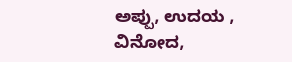ಅಪ್ಪು, ಉದಯ , ವಿನೋದ,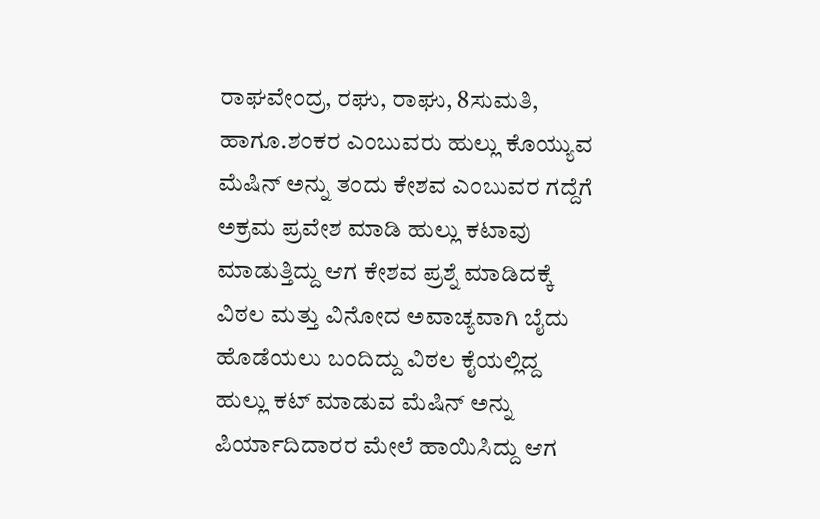ರಾಘವೇಂದ್ರ, ರಘು, ರಾಘು, 8ಸುಮತಿ, ಹಾಗೂ.ಶಂಕರ ಎಂಬುವರು ಹುಲ್ಲು ಕೊಯ್ಯುವ ಮೆಷಿನ್ ಅನ್ನು ತಂದು ಕೇಶವ ಎಂಬುವರ ಗದ್ದೆಗೆ ಅಕ್ರಮ ಪ್ರವೇಶ ಮಾಡಿ ಹುಲ್ಲು ಕಟಾವು ಮಾಡುತ್ತಿದ್ದು ಆಗ ಕೇಶವ ಪ್ರಶ್ನೆ ಮಾಡಿದಕ್ಕೆ ವಿಠಲ ಮತ್ತು ವಿನೋದ ಅವಾಚ್ಯವಾಗಿ ಬೈದು ಹೊಡೆಯಲು ಬಂದಿದ್ದು ವಿಠಲ ಕೈಯಲ್ಲಿದ್ದ ಹುಲ್ಲು ಕಟ್ ಮಾಡುವ ಮೆಷಿನ್ ಅನ್ನು ಪಿರ್ಯಾದಿದಾರರ ಮೇಲೆ ಹಾಯಿಸಿದ್ದು ಆಗ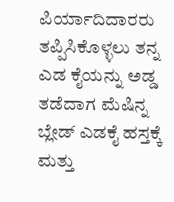ಪಿರ್ಯಾದಿದಾರರು ತಪ್ಪಿಸಿಕೊಳ್ಳಲು ತನ್ನ ಎಡ ಕೈಯನ್ನು ಅಡ್ಡ ತಡೆದಾಗ ಮೆಷಿನ್ನ ಬ್ಲೇಡ್ ಎಡಕೈ ಹಸ್ತಕ್ಕೆ ಮತ್ತು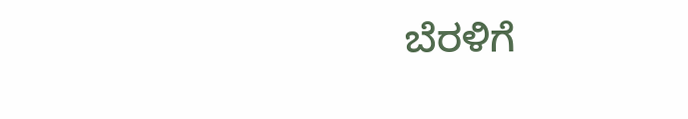ಬೆರಳಿಗೆ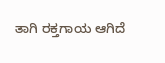ತಾಗಿ ರಕ್ತಗಾಯ ಆಗಿದೆ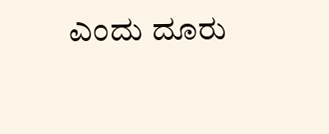ಎಂದು ದೂರು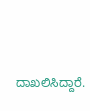ದಾಖಲಿಸಿದ್ದಾರೆ.